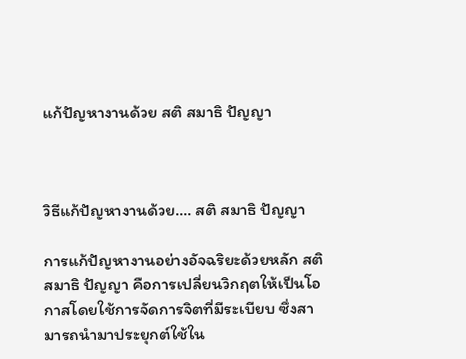แก้ปัญหางานด้วย สติ สมาธิ ปัญญา



วิธีแก้ปัญหางานด้วย.... สติ สมาธิ ปัญญา

การแก้ปัญหางานอย่างอัจฉริยะด้วยหลัก สติ สมาธิ ปัญญา คือการเปลี่ยนวิกฤตให้เป็นโอกาสโดยใช้การจัดการจิตที่มีระเบียบ ซึ่งสามารถนำมาประยุกต์ใช้ใน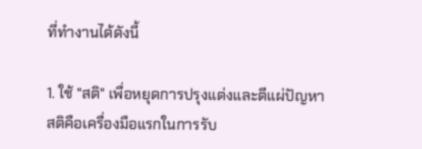ที่ทำงานได้ดังนี้

1. ใช้ "สติ" เพื่อหยุดการปรุงแต่งและตีแผ่ปัญหา
สติคือเครื่องมือแรกในการรับ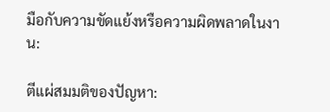มือกับความขัดแย้งหรือความผิดพลาดในงาน:

ตีแผ่สมมติของปัญหา: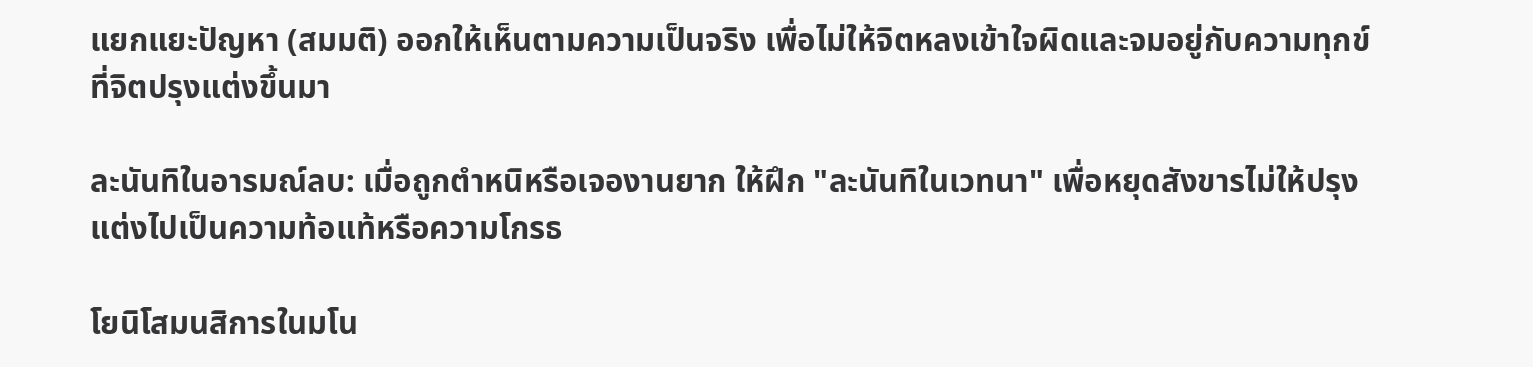แยกแยะปัญหา (สมมติ) ออกให้เห็นตามความเป็นจริง เพื่อไม่ให้จิตหลงเข้าใจผิดและจมอยู่กับความทุกข์ที่จิตปรุงแต่งขึ้นมา

ละนันทิในอารมณ์ลบ: เมื่อถูกตำหนิหรือเจองานยาก ให้ฝึก "ละนันทิในเวทนา" เพื่อหยุดสังขารไม่ให้ปรุงแต่งไปเป็นความท้อแท้หรือความโกรธ

โยนิโสมนสิการในมโน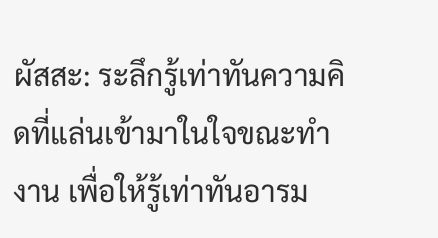ผัสสะ: ระลึกรู้เท่าทันความคิดที่แล่นเข้ามาในใจขณะทำงาน เพื่อให้รู้เท่าทันอารม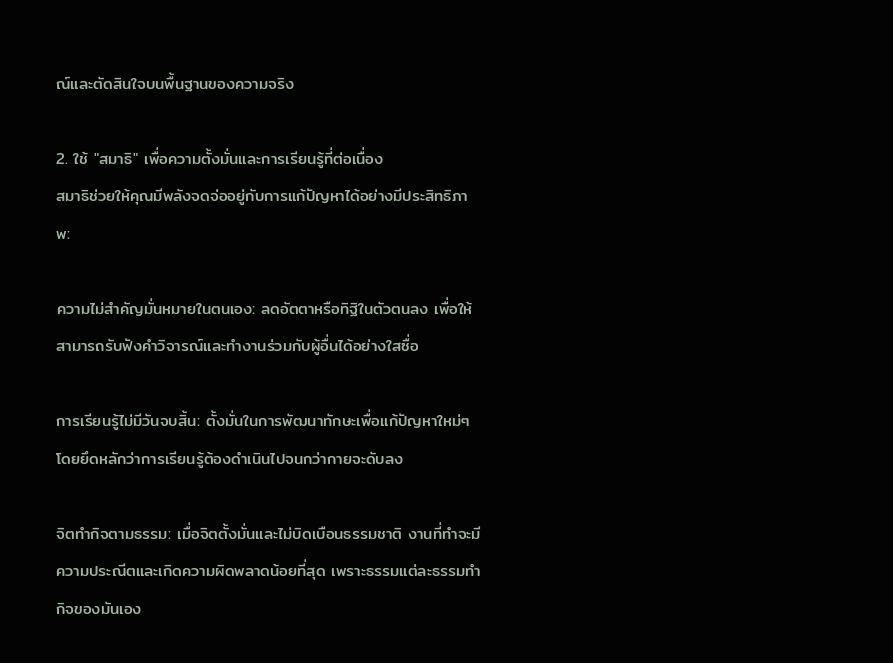ณ์และตัดสินใจบนพื้นฐานของความจริง

2. ใช้ "สมาธิ" เพื่อความตั้งมั่นและการเรียนรู้ที่ต่อเนื่อง
สมาธิช่วยให้คุณมีพลังจดจ่ออยู่กับการแก้ปัญหาได้อย่างมีประสิทธิภาพ:

ความไม่สำคัญมั่นหมายในตนเอง: ลดอัตตาหรือทิฐิในตัวตนลง เพื่อให้สามารถรับฟังคำวิจารณ์และทำงานร่วมกับผู้อื่นได้อย่างใสซื่อ

การเรียนรู้ไม่มีวันจบสิ้น: ตั้งมั่นในการพัฒนาทักษะเพื่อแก้ปัญหาใหม่ๆ โดยยึดหลักว่าการเรียนรู้ต้องดำเนินไปจนกว่ากายจะดับลง

จิตทำกิจตามธรรม: เมื่อจิตตั้งมั่นและไม่บิดเบือนธรรมชาติ งานที่ทำจะมีความประณีตและเกิดความผิดพลาดน้อยที่สุด เพราะธรรมแต่ละธรรมทำกิจของมันเอง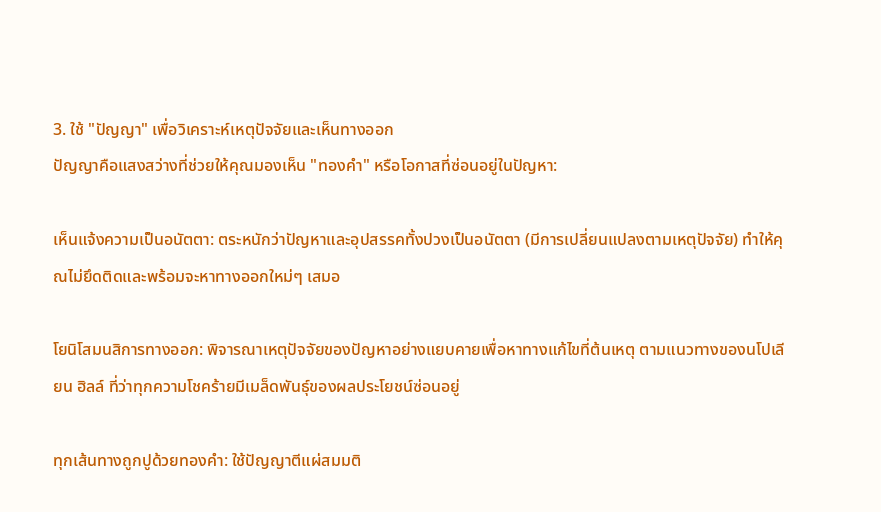3. ใช้ "ปัญญา" เพื่อวิเคราะห์เหตุปัจจัยและเห็นทางออก
ปัญญาคือแสงสว่างที่ช่วยให้คุณมองเห็น "ทองคำ" หรือโอกาสที่ซ่อนอยู่ในปัญหา:

เห็นแจ้งความเป็นอนัตตา: ตระหนักว่าปัญหาและอุปสรรคทั้งปวงเป็นอนัตตา (มีการเปลี่ยนแปลงตามเหตุปัจจัย) ทำให้คุณไม่ยึดติดและพร้อมจะหาทางออกใหม่ๆ เสมอ

โยนิโสมนสิการทางออก: พิจารณาเหตุปัจจัยของปัญหาอย่างแยบคายเพื่อหาทางแก้ไขที่ต้นเหตุ ตามแนวทางของนโปเลียน ฮิลล์ ที่ว่าทุกความโชคร้ายมีเมล็ดพันธุ์ของผลประโยชน์ซ่อนอยู่

ทุกเส้นทางถูกปูด้วยทองคำ: ใช้ปัญญาตีแผ่สมมติ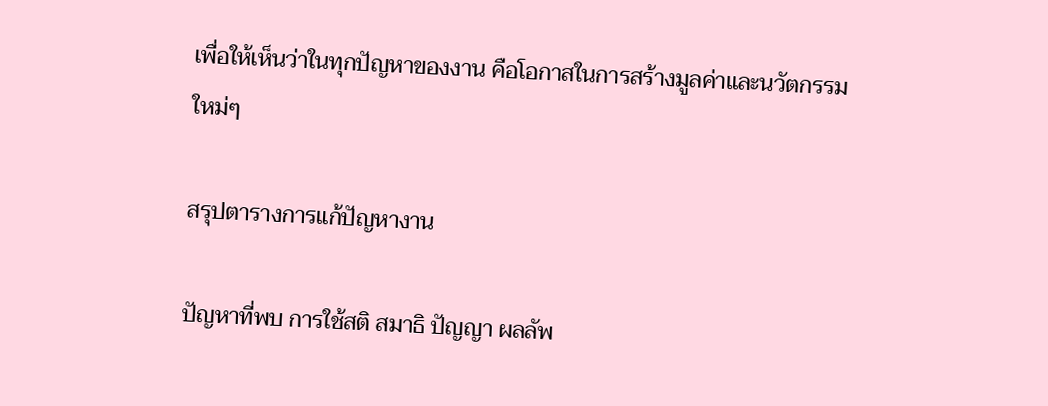เพื่อให้เห็นว่าในทุกปัญหาของงาน คือโอกาสในการสร้างมูลค่าและนวัตกรรมใหม่ๆ

สรุปตารางการแก้ปัญหางาน

ปัญหาที่พบ การใช้สติ สมาธิ ปัญญา ผลลัพ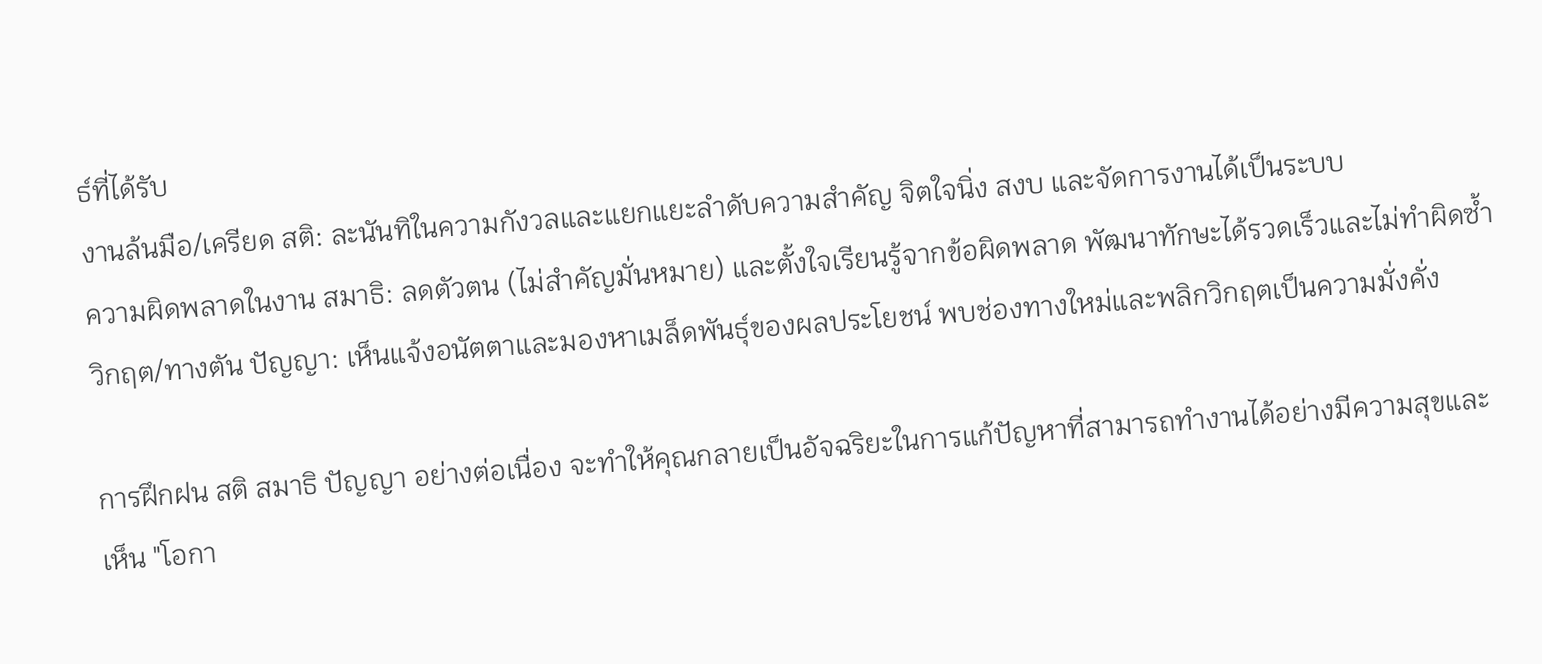ธ์ที่ได้รับ
งานล้นมือ/เครียด สติ: ละนันทิในความกังวลและแยกแยะลำดับความสำคัญ จิตใจนิ่ง สงบ และจัดการงานได้เป็นระบบ
ความผิดพลาดในงาน สมาธิ: ลดตัวตน (ไม่สำคัญมั่นหมาย) และตั้งใจเรียนรู้จากข้อผิดพลาด พัฒนาทักษะได้รวดเร็วและไม่ทำผิดซ้ำ
วิกฤต/ทางตัน ปัญญา: เห็นแจ้งอนัตตาและมองหาเมล็ดพันธุ์ของผลประโยชน์ พบช่องทางใหม่และพลิกวิกฤตเป็นความมั่งคั่ง

การฝึกฝน สติ สมาธิ ปัญญา อย่างต่อเนื่อง จะทำให้คุณกลายเป็นอัจฉริยะในการแก้ปัญหาที่สามารถทำงานได้อย่างมีความสุขและเห็น "โอกา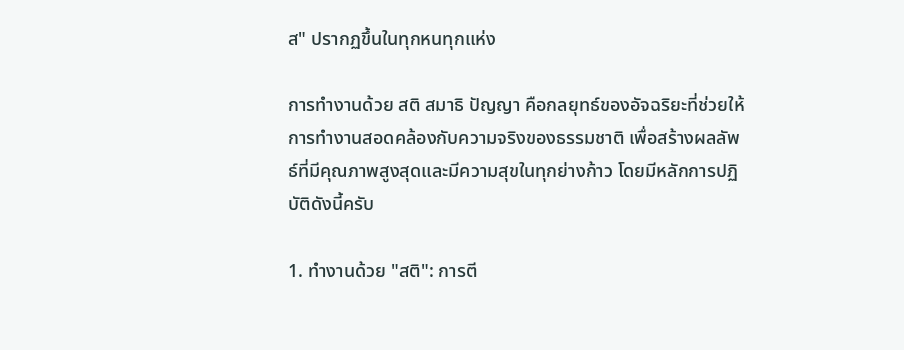ส" ปรากฏขึ้นในทุกหนทุกแห่ง

การทำงานด้วย สติ สมาธิ ปัญญา คือกลยุทธ์ของอัจฉริยะที่ช่วยให้การทำงานสอดคล้องกับความจริงของธรรมชาติ เพื่อสร้างผลลัพธ์ที่มีคุณภาพสูงสุดและมีความสุขในทุกย่างก้าว โดยมีหลักการปฏิบัติดังนี้ครับ

1. ทำงานด้วย "สติ": การตี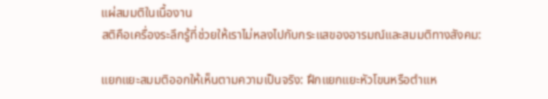แผ่สมมติในเนื้องาน
สติคือเครื่องระลึกรู้ที่ช่วยให้เราไม่หลงไปกับกระแสของอารมณ์และสมมติทางสังคม:

แยกแยะสมมติออกให้เห็นตามความเป็นจริง: ฝึกแยกแยะหัวโขนหรือตำแห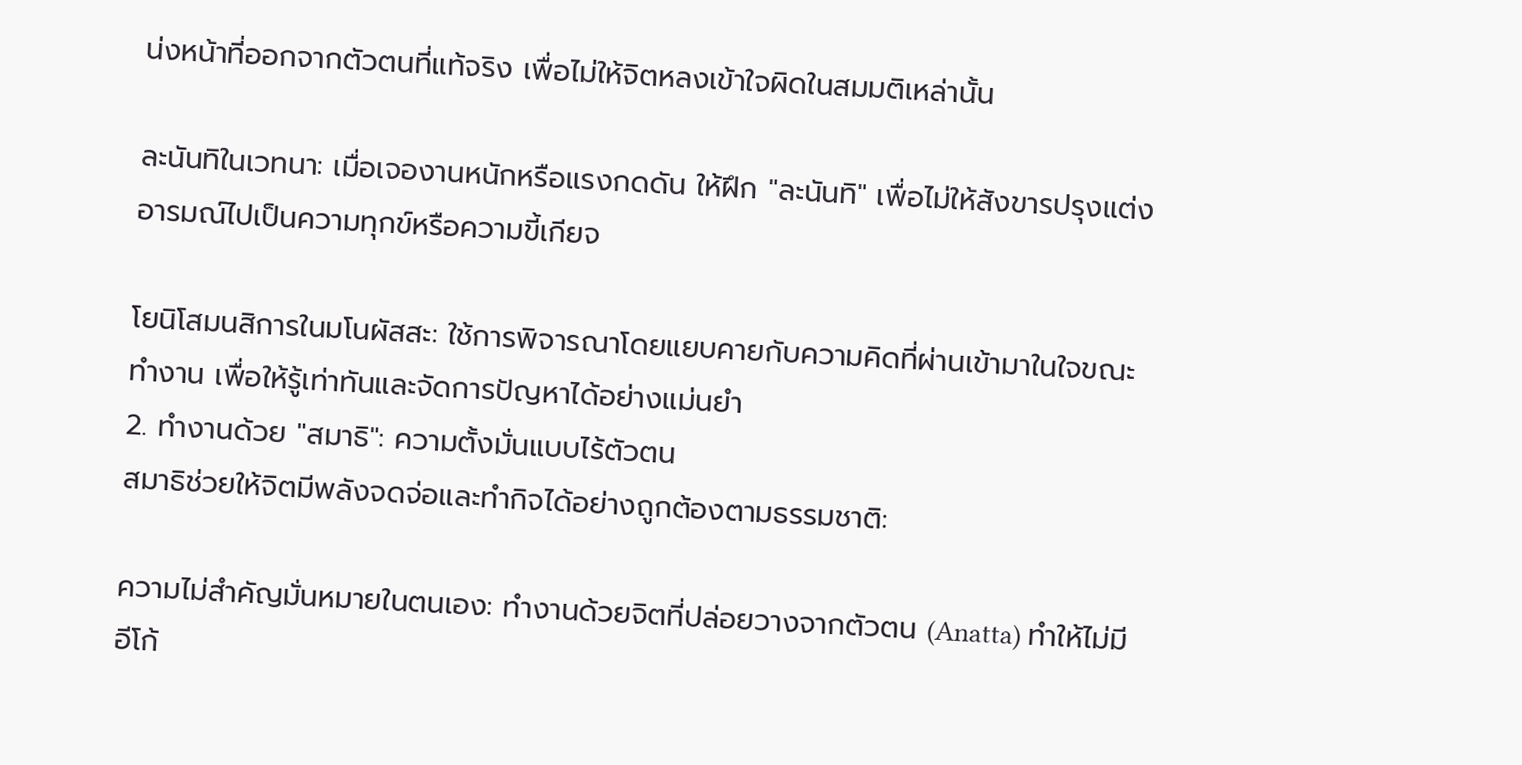น่งหน้าที่ออกจากตัวตนที่แท้จริง เพื่อไม่ให้จิตหลงเข้าใจผิดในสมมติเหล่านั้น

ละนันทิในเวทนา: เมื่อเจองานหนักหรือแรงกดดัน ให้ฝึก "ละนันทิ" เพื่อไม่ให้สังขารปรุงแต่งอารมณ์ไปเป็นความทุกข์หรือความขี้เกียจ

โยนิโสมนสิการในมโนผัสสะ: ใช้การพิจารณาโดยแยบคายกับความคิดที่ผ่านเข้ามาในใจขณะทำงาน เพื่อให้รู้เท่าทันและจัดการปัญหาได้อย่างแม่นยำ
2. ทำงานด้วย "สมาธิ": ความตั้งมั่นแบบไร้ตัวตน
สมาธิช่วยให้จิตมีพลังจดจ่อและทำกิจได้อย่างถูกต้องตามธรรมชาติ:

ความไม่สำคัญมั่นหมายในตนเอง: ทำงานด้วยจิตที่ปล่อยวางจากตัวตน (Anatta) ทำให้ไม่มีอีโก้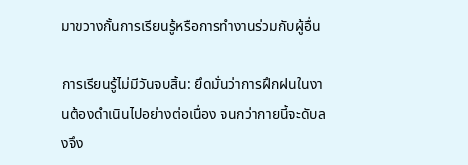มาขวางกั้นการเรียนรู้หรือการทำงานร่วมกับผู้อื่น

การเรียนรู้ไม่มีวันจบสิ้น: ยึดมั่นว่าการฝึกฝนในงานต้องดำเนินไปอย่างต่อเนื่อง จนกว่ากายนี้จะดับลงจึง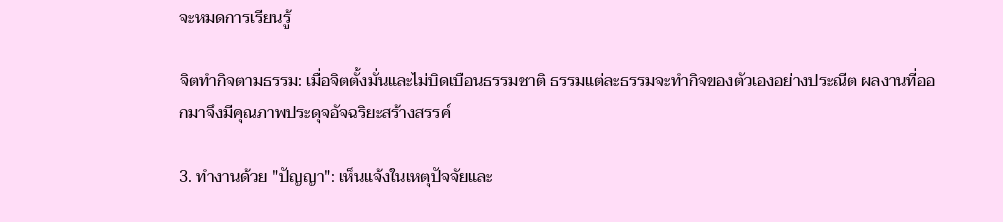จะหมดการเรียนรู้

จิตทำกิจตามธรรม: เมื่อจิตตั้งมั่นและไม่บิดเบือนธรรมชาติ ธรรมแต่ละธรรมจะทำกิจของตัวเองอย่างประณีต ผลงานที่ออกมาจึงมีคุณภาพประดุจอัจฉริยะสร้างสรรค์

3. ทำงานด้วย "ปัญญา": เห็นแจ้งในเหตุปัจจัยและ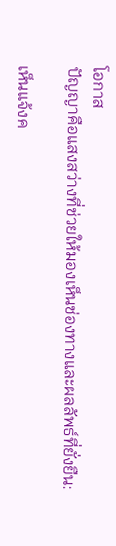โอกาส
ปัญญาคือแสงสว่างที่ช่วยให้มองเห็นช่องทางและผลลัพธ์ที่ยั่งยืน:

เห็นแจ้งค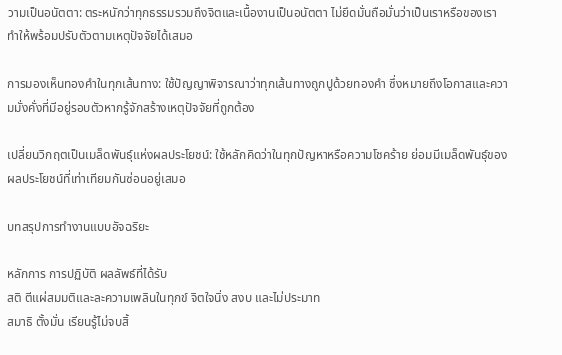วามเป็นอนัตตา: ตระหนักว่าทุกธรรมรวมถึงจิตและเนื้องานเป็นอนัตตา ไม่ยึดมั่นถือมั่นว่าเป็นเราหรือของเรา ทำให้พร้อมปรับตัวตามเหตุปัจจัยได้เสมอ

การมองเห็นทองคำในทุกเส้นทาง: ใช้ปัญญาพิจารณาว่าทุกเส้นทางถูกปูด้วยทองคำ ซึ่งหมายถึงโอกาสและความมั่งคั่งที่มีอยู่รอบตัวหากรู้จักสร้างเหตุปัจจัยที่ถูกต้อง

เปลี่ยนวิกฤตเป็นเมล็ดพันธุ์แห่งผลประโยชน์: ใช้หลักคิดว่าในทุกปัญหาหรือความโชคร้าย ย่อมมีเมล็ดพันธุ์ของผลประโยชน์ที่เท่าเทียมกันซ่อนอยู่เสมอ

บทสรุปการทำงานแบบอัจฉริยะ

หลักการ การปฏิบัติ ผลลัพธ์ที่ได้รับ
สติ ตีแผ่สมมติและละความเพลินในทุกข์ จิตใจนิ่ง สงบ และไม่ประมาท
สมาธิ ตั้งมั่น เรียนรู้ไม่จบสิ้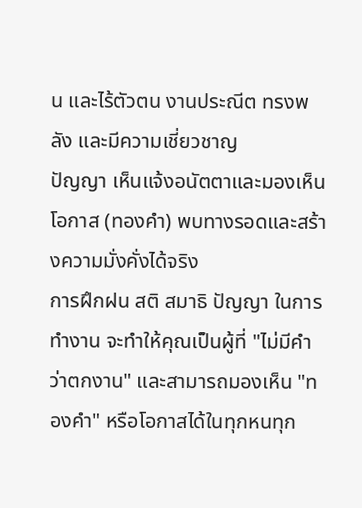น และไร้ตัวตน งานประณีต ทรงพลัง และมีความเชี่ยวชาญ
ปัญญา เห็นแจ้งอนัตตาและมองเห็นโอกาส (ทองคำ) พบทางรอดและสร้างความมั่งคั่งได้จริง
การฝึกฝน สติ สมาธิ ปัญญา ในการทำงาน จะทำให้คุณเป็นผู้ที่ "ไม่มีคำว่าตกงาน" และสามารถมองเห็น "ทองคำ" หรือโอกาสได้ในทุกหนทุก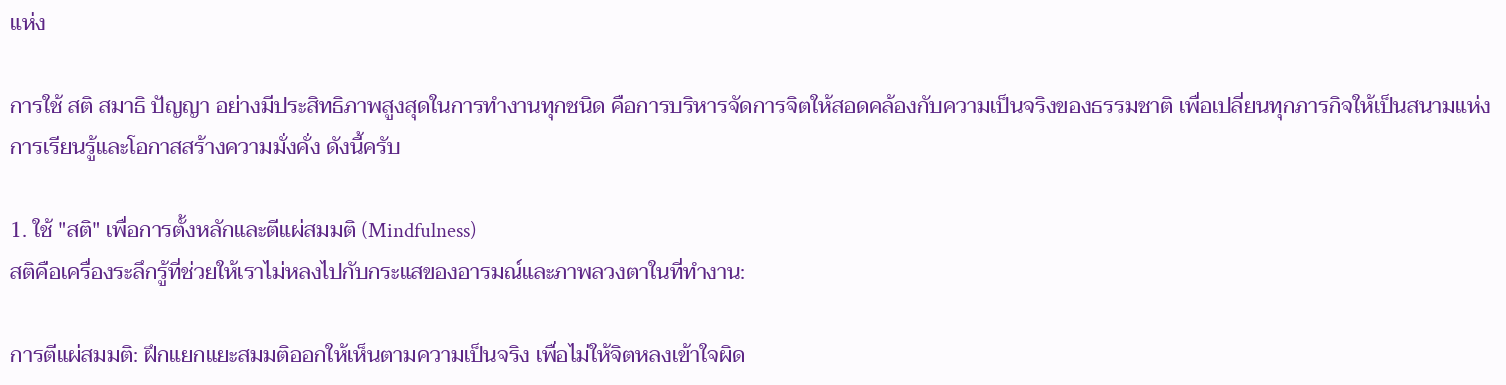แห่ง

การใช้ สติ สมาธิ ปัญญา อย่างมีประสิทธิภาพสูงสุดในการทำงานทุกชนิด คือการบริหารจัดการจิตให้สอดคล้องกับความเป็นจริงของธรรมชาติ เพื่อเปลี่ยนทุกภารกิจให้เป็นสนามแห่งการเรียนรู้และโอกาสสร้างความมั่งคั่ง ดังนี้ครับ

1. ใช้ "สติ" เพื่อการตั้งหลักและตีแผ่สมมติ (Mindfulness)
สติคือเครื่องระลึกรู้ที่ช่วยให้เราไม่หลงไปกับกระแสของอารมณ์และภาพลวงตาในที่ทำงาน:

การตีแผ่สมมติ: ฝึกแยกแยะสมมติออกให้เห็นตามความเป็นจริง เพื่อไม่ให้จิตหลงเข้าใจผิด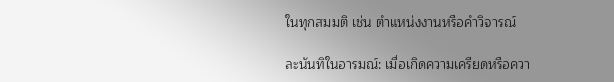ในทุกสมมติ เช่น ตำแหน่งงานหรือคำวิจารณ์

ละนันทิในอารมณ์: เมื่อเกิดความเครียดหรือควา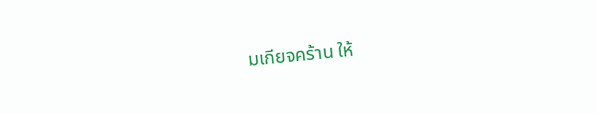มเกียจคร้าน ให้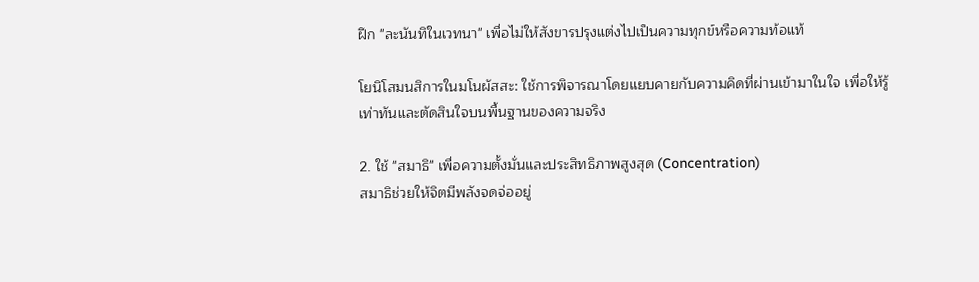ฝึก "ละนันทิในเวทนา" เพื่อไม่ให้สังขารปรุงแต่งไปเป็นความทุกข์หรือความท้อแท้

โยนิโสมนสิการในมโนผัสสะ: ใช้การพิจารณาโดยแยบคายกับความคิดที่ผ่านเข้ามาในใจ เพื่อให้รู้เท่าทันและตัดสินใจบนพื้นฐานของความจริง

2. ใช้ "สมาธิ" เพื่อความตั้งมั่นและประสิทธิภาพสูงสุด (Concentration)
สมาธิช่วยให้จิตมีพลังจดจ่ออยู่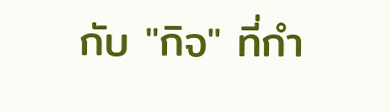กับ "กิจ" ที่กำ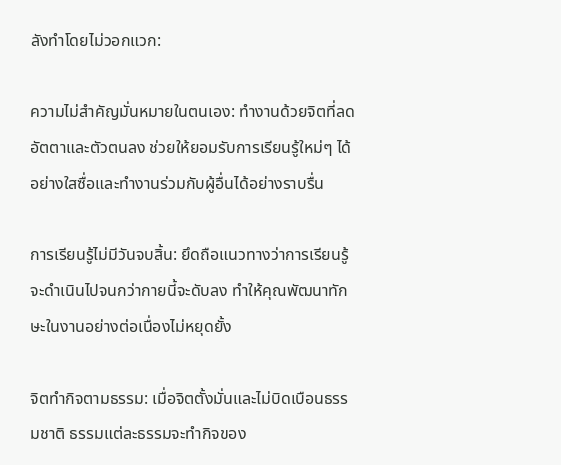ลังทำโดยไม่วอกแวก:

ความไม่สำคัญมั่นหมายในตนเอง: ทำงานด้วยจิตที่ลดอัตตาและตัวตนลง ช่วยให้ยอมรับการเรียนรู้ใหม่ๆ ได้อย่างใสซื่อและทำงานร่วมกับผู้อื่นได้อย่างราบรื่น

การเรียนรู้ไม่มีวันจบสิ้น: ยึดถือแนวทางว่าการเรียนรู้จะดำเนินไปจนกว่ากายนี้จะดับลง ทำให้คุณพัฒนาทักษะในงานอย่างต่อเนื่องไม่หยุดยั้ง

จิตทำกิจตามธรรม: เมื่อจิตตั้งมั่นและไม่บิดเบือนธรรมชาติ ธรรมแต่ละธรรมจะทำกิจของ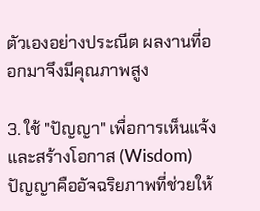ตัวเองอย่างประณีต ผลงานที่ออกมาจึงมีคุณภาพสูง

3. ใช้ "ปัญญา" เพื่อการเห็นแจ้งและสร้างโอกาส (Wisdom)
ปัญญาคืออัจฉริยภาพที่ช่วยให้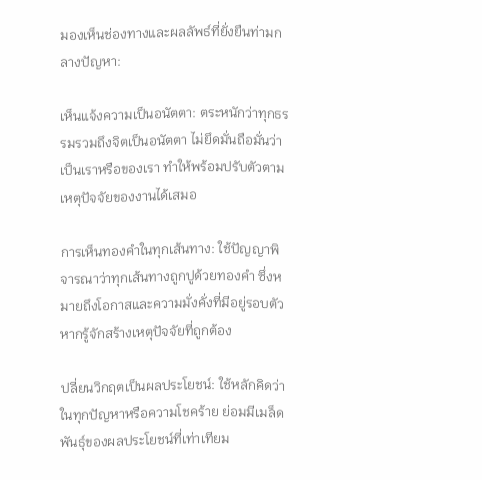มองเห็นช่องทางและผลลัพธ์ที่ยั่งยืนท่ามกลางปัญหา:

เห็นแจ้งความเป็นอนัตตา: ตระหนักว่าทุกธรรมรวมถึงจิตเป็นอนัตตา ไม่ยึดมั่นถือมั่นว่าเป็นเราหรือของเรา ทำให้พร้อมปรับตัวตามเหตุปัจจัยของงานได้เสมอ

การเห็นทองคำในทุกเส้นทาง: ใช้ปัญญาพิจารณาว่าทุกเส้นทางถูกปูด้วยทองคำ ซึ่งหมายถึงโอกาสและความมั่งคั่งที่มีอยู่รอบตัวหากรู้จักสร้างเหตุปัจจัยที่ถูกต้อง

ปลี่ยนวิกฤตเป็นผลประโยชน์: ใช้หลักคิดว่าในทุกปัญหาหรือความโชคร้าย ย่อมมีเมล็ดพันธุ์ของผลประโยชน์ที่เท่าเทียม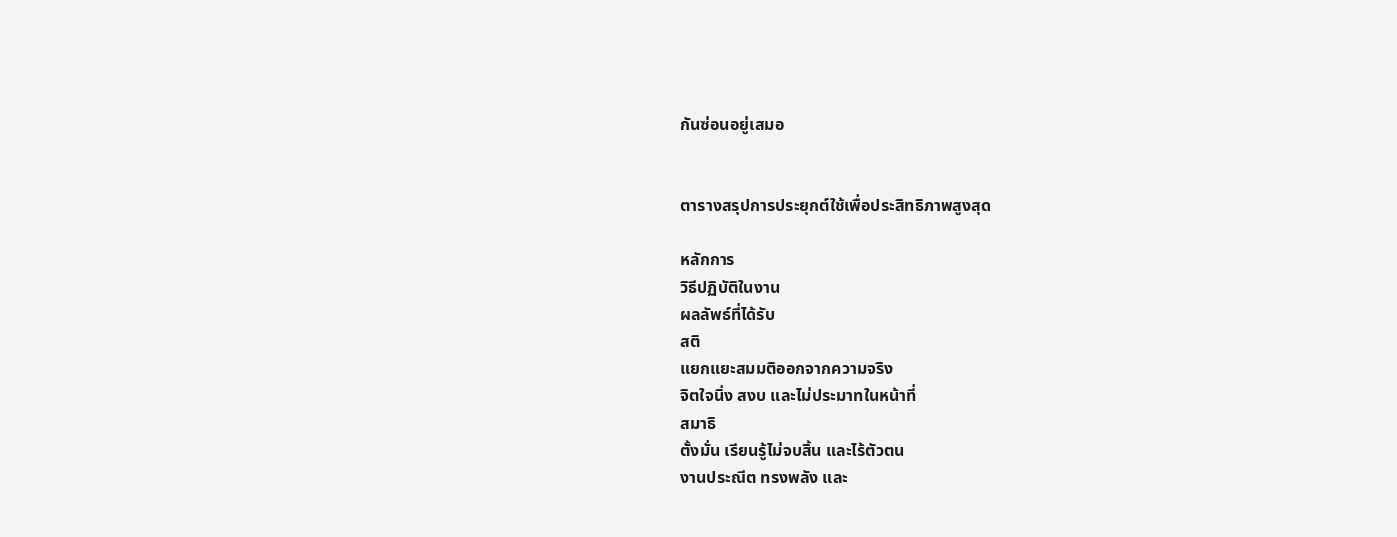กันซ่อนอยู่เสมอ


ตารางสรุปการประยุกต์ใช้เพื่อประสิทธิภาพสูงสุด

หลักการ
วิธีปฏิบัติในงาน
ผลลัพธ์ที่ได้รับ
สติ
แยกแยะสมมติออกจากความจริง
จิตใจนิ่ง สงบ และไม่ประมาทในหน้าที่
สมาธิ
ตั้งมั่น เรียนรู้ไม่จบสิ้น และไร้ตัวตน
งานประณีต ทรงพลัง และ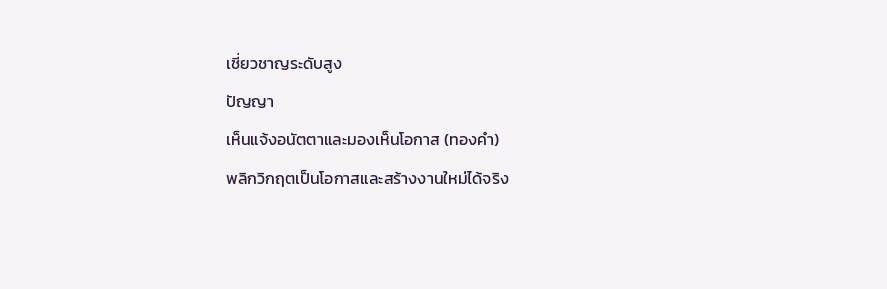เชี่ยวชาญระดับสูง
ปัญญา
เห็นแจ้งอนัตตาและมองเห็นโอกาส (ทองคำ)
พลิกวิกฤตเป็นโอกาสและสร้างงานใหม่ได้จริง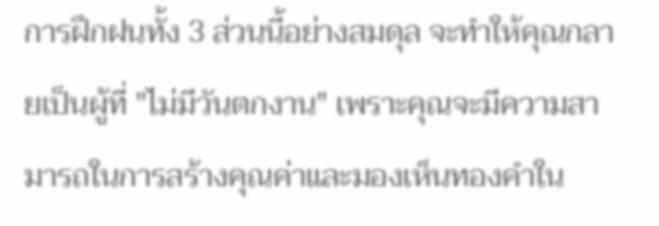การฝึกฝนทั้ง 3 ส่วนนี้อย่างสมดุล จะทำให้คุณกลายเป็นผู้ที่ "ไม่มีวันตกงาน" เพราะคุณจะมีความสามารถในการสร้างคุณค่าและมองเห็นทองคำใน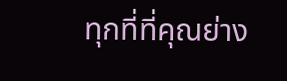ทุกที่ที่คุณย่าง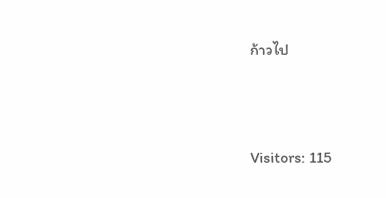ก้าวไป



Visitors: 115